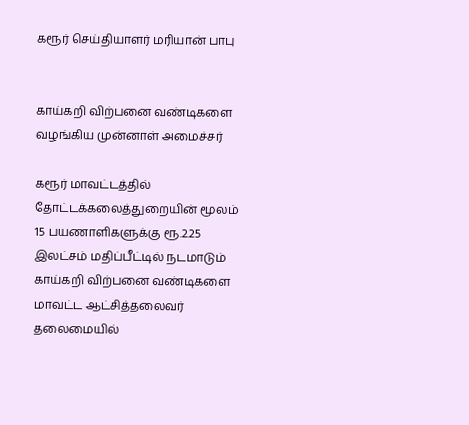கரூர் செய்தியாளர் மரியான் பாபு


காய்கறி விற்பனை வண்டிகளை வழங்கிய முன்னாள் அமைச்சர்

கரூர் மாவட்டத்தில் தோட்டக்கலைத்துறையின் மூலம் 15 பயணாளிகளுக்கு ரூ.2.25 இலட்சம் மதிப்பீட்டில் நடமாடும் காய்கறி விற்பனை வண்டிகளை மாவட்ட ஆட்சித்தலைவர் தலைமையில்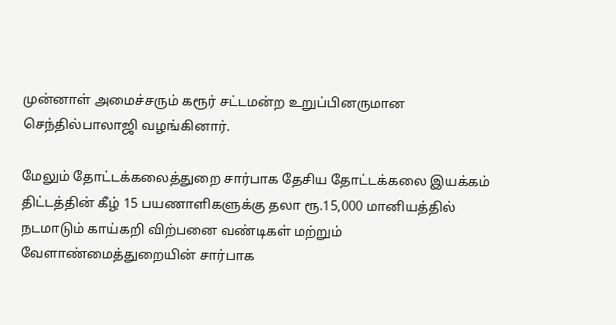முன்னாள் அமைச்சரும் கரூர் சட்டமன்ற உறுப்பினருமான செந்தில்பாலாஜி வழங்கினார்.

மேலும் தோட்டக்கலைத்துறை சார்பாக தேசிய தோட்டக்கலை இயக்கம் திட்டத்தின் கீழ் 15 பயணாளிகளுக்கு தலா ரூ.15,000 மானியத்தில் நடமாடும் காய்கறி விற்பனை வண்டிகள் மற்றும் வேளாண்மைத்துறையின் சார்பாக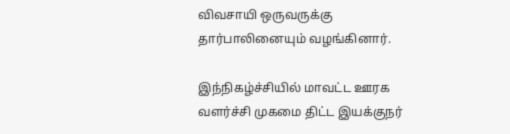விவசாயி ஒருவருக்கு தார்பாலினையும் வழங்கினார்.

இந்நிகழ்ச்சியில் மாவட்ட ஊரக வளர்ச்சி முகமை திட்ட இயக்குநர்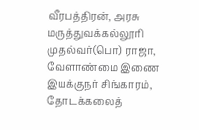வீரபத்திரன், அரசு மருத்துவக்கல்லூரி முதல்வர்(பொ) ராஜா, வேளாண்மை இணை இயக்குநர் சிங்காரம், தோடக்கலைத்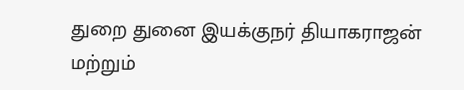துறை துனை இயக்குநர் தியாகராஜன் மற்றும்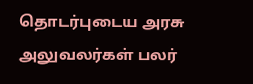தொடர்புடைய அரசு அலுவலர்கள் பலர்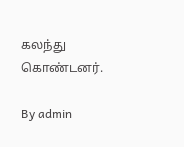கலந்து கொண்டனர்.

By admin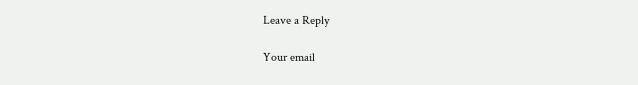Leave a Reply

Your email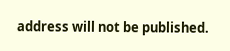address will not be published.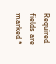Required fields are marked *